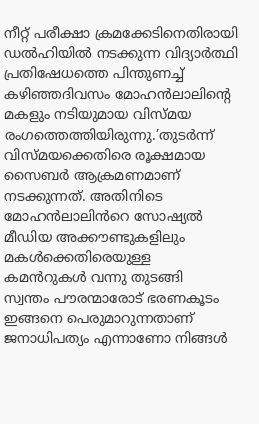നീറ്റ് പരീക്ഷാ ക്രമക്കേടിനെതിരായി ഡൽഹിയിൽ നടക്കുന്ന വിദ്യാർത്ഥി പ്രതിഷേധത്തെ പിന്തുണച്ച് കഴിഞ്ഞദിവസം മോഹൻലാലിന്റെ മകളും നടിയുമായ വിസ്മയ രംഗത്തെത്തിയിരുന്നു.’തുടർന്ന് വിസ്മയക്കെതിരെ രൂക്ഷമായ സൈബർ ആക്രമണമാണ് നടക്കുന്നത്. അതിനിടെ മോഹൻലാലിൻറെ സോഷ്യൽ മീഡിയ അക്കൗണ്ടുകളിലും മകൾക്കെതിരെയുള്ള കമൻറുകൾ വന്നു തുടങ്ങി
സ്വന്തം പൗരന്മാരോട് ഭരണകൂടം ഇങ്ങനെ പെരുമാറുന്നതാണ് ജനാധിപത്യം എന്നാണോ നിങ്ങൾ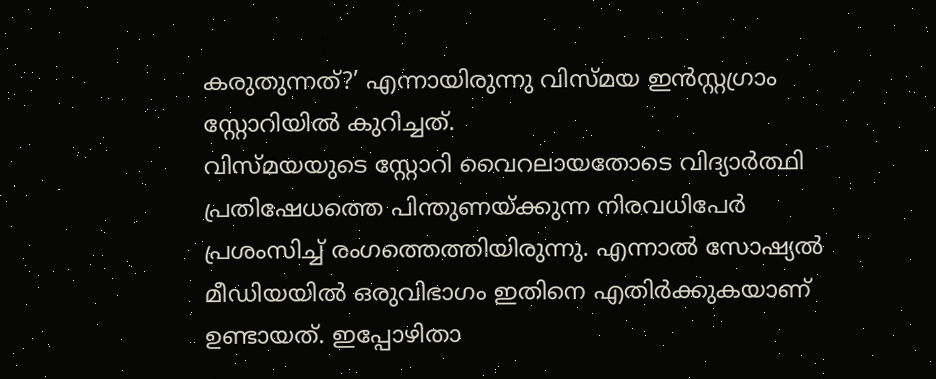കരുതുന്നത്?’ എന്നായിരുന്നു വിസ്മയ ഇൻസ്റ്റഗ്രാം സ്റ്റോറിയിൽ കുറിച്ചത്.
വിസ്മയയുടെ സ്റ്റോറി വൈറലായതോടെ വിദ്യാർത്ഥി പ്രതിഷേധത്തെ പിന്തുണയ്ക്കുന്ന നിരവധിപേർ പ്രശംസിച്ച് രംഗത്തെത്തിയിരുന്നു. എന്നാൽ സോഷ്യൽ മീഡിയയിൽ ഒരുവിഭാഗം ഇതിനെ എതിർക്കുകയാണ് ഉണ്ടായത്. ഇപ്പോഴിതാ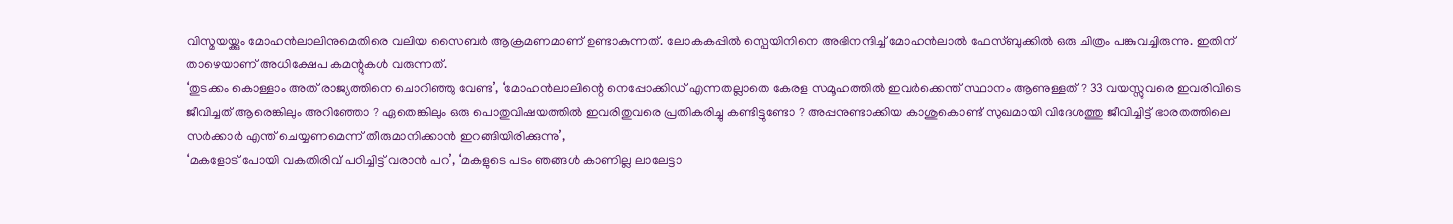വിസ്മയയ്ക്കും മോഹൻലാലിനുമെതിരെ വലിയ സൈബർ ആക്രമണമാണ് ഉണ്ടാകുന്നത്. ലോകകപ്പിൽ സ്പെയിനിനെ അഭിനന്ദിച്ച് മോഹൻലാൽ ഫേസ്ബുക്കിൽ ഒരു ചിത്രം പങ്കുവച്ചിരുന്നു. ഇതിന് താഴെയാണ് അധിക്ഷേപ കമന്റുകൾ വരുന്നത്.
‘തുടക്കം കൊള്ളാം അത് രാജ്യത്തിനെ ചൊറിഞ്ഞു വേണ്ട’, ‘മോഹൻലാലിന്റെ നെപ്പോക്കിഡ് എന്നതല്ലാതെ കേരള സമൂഹത്തിൽ ഇവർക്കെന്ത് സ്ഥാനം ആണുള്ളത് ? 33 വയസ്സുവരെ ഇവരിവിടെ ജീവിച്ചത് ആരെങ്കിലും അറിഞ്ഞോ ? ഏതെങ്കിലും ഒരു പൊതുവിഷയത്തിൽ ഇവരിതുവരെ പ്രതികരിച്ചു കണ്ടിട്ടുണ്ടോ ? അപ്പനുണ്ടാക്കിയ കാശുകൊണ്ട് സുഖമായി വിദേശത്തു ജീവിച്ചിട്ട് ഭാരതത്തിലെ സർക്കാർ എന്ത് ചെയ്യണമെന്ന് തീരുമാനിക്കാൻ ഇറങ്ങിയിരിക്കുന്നു’,
‘മകളോട് പോയി വകതിരിവ് പഠിച്ചിട്ട് വരാൻ പറ’, ‘മകളുടെ പടം ഞങ്ങൾ കാണില്ല ലാലേട്ടാ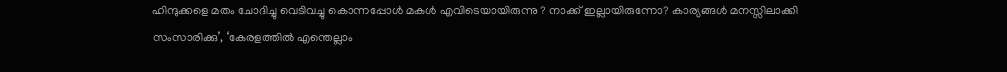ഹിന്ദുക്കളെ മതം ചോദിച്ചു വെടിവച്ചു കൊന്നപ്പോൾ മകൾ എവിടെയായിരുന്നു ? നാക്ക് ഇല്ലായിരുന്നോ? കാര്യങ്ങൾ മനസ്സിലാക്കി സംസാരിക്കു’, ‘കേരളത്തിൽ എന്തെല്ലാം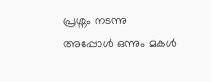പ്രശ്നം നടന്നു അപ്പോൾ ഒന്നും മകൾ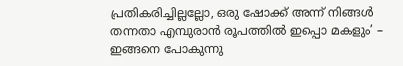പ്രതികരിച്ചില്ലല്ലോ, ഒരു ഷോക്ക് അന്ന് നിങ്ങൾ തന്നതാ എമ്പുരാൻ രൂപത്തിൽ ഇപ്പൊ മകളും’ – ഇങ്ങനെ പോകുന്നു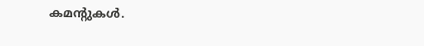കമന്റുകൾ.